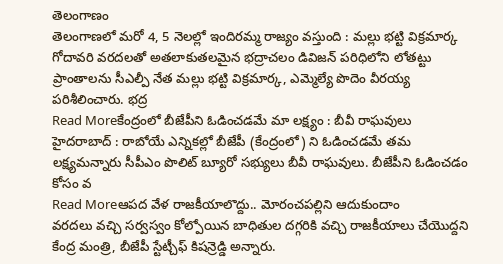తెలంగాణం
తెలంగాణలో మరో 4, 5 నెలల్లో ఇందిరమ్మ రాజ్యం వస్తుంది : మల్లు భట్టి విక్రమార్క
గోదావరి వరదలతో అతలాకుతలమైన భద్రాచలం డివిజన్ పరిధిలోని లోతట్టు ప్రాంతాలను సీఎల్పీ నేత మల్లు భట్టి విక్రమార్క, ఎమ్మెల్యే పొదెం వీరయ్య పరిశీలించారు. భద్ర
Read Moreకేంద్రంలో బీజేపీని ఓడించడమే మా లక్ష్యం : బీవీ రాఘవులు
హైదరాబాద్ : రాబోయే ఎన్నికల్లో బీజేపీ (కేంద్రంలో) ని ఓడించడమే తమ లక్ష్యమన్నారు సీపీఎం పొలిట్ బ్యూరో సభ్యులు బీవీ రాఘవులు. బీజేపీని ఓడించడం కోసం వ
Read Moreఆపద వేళ రాజకీయాలొద్దు.. మోరంచపల్లిని ఆదుకుందాం
వరదలు వచ్చి సర్వస్వం కోల్పోయిన బాధితుల దగ్గరికి వచ్చి రాజకీయాలు చేయొద్దని కేంద్ర మంత్రి, బీజేపీ స్టేట్చీఫ్ కిషన్రెడ్డి అన్నారు.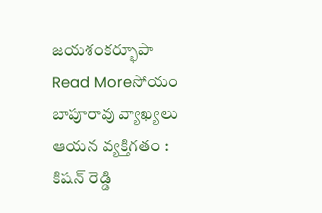జయశంకర్భూపా
Read Moreసోయం బాపూరావు వ్యాఖ్యలు ఆయన వ్యక్తిగతం : కిషన్ రెడ్డి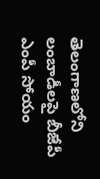తెలంగాణలోని లంబాడీలపై బీజేపీ ఎంపీ సోయం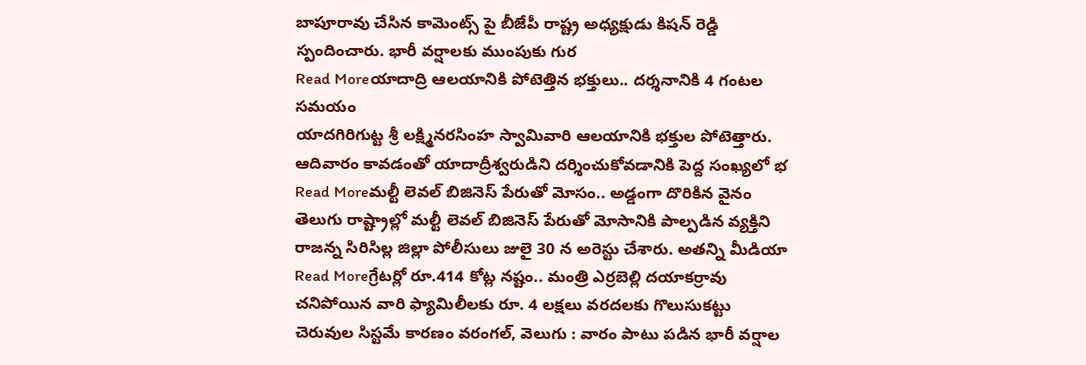బాపూరావు చేసిన కామెంట్స్ పై బీజేపీ రాష్ట్ర అధ్యక్షుడు కిషన్ రెడ్డి స్పందించారు. భారీ వర్షాలకు ముంపుకు గుర
Read Moreయాదాద్రి ఆలయానికి పోటెత్తిన భక్తులు.. దర్శనానికి 4 గంటల సమయం
యాదగిరిగుట్ట శ్రీ లక్ష్మినరసింహ స్వామివారి ఆలయానికి భక్తుల పోటెత్తారు. ఆదివారం కావడంతో యాదాద్రీశ్వరుడిని దర్శించుకోవడానికి పెద్ద సంఖ్యలో భ
Read Moreమల్టీ లెవల్ బిజినెస్ పేరుతో మోసం.. అడ్డంగా దొరికిన వైనం
తెలుగు రాష్ట్రాల్లో మల్టీ లెవల్ బిజినెస్ పేరుతో మోసానికి పాల్పడిన వ్యక్తిని రాజన్న సిరిసిల్ల జిల్లా పోలీసులు జులై 30 న అరెస్టు చేశారు. అతన్ని మీడియా
Read Moreగ్రేటర్లో రూ.414 కోట్ల నష్టం.. మంత్రి ఎర్రబెల్లి దయాకర్రావు
చనిపోయిన వారి ఫ్యామిలీలకు రూ. 4 లక్షలు వరదలకు గొలుసుకట్టు చెరువుల సిస్టమే కారణం వరంగల్, వెలుగు : వారం పాటు పడిన భారీ వర్షాల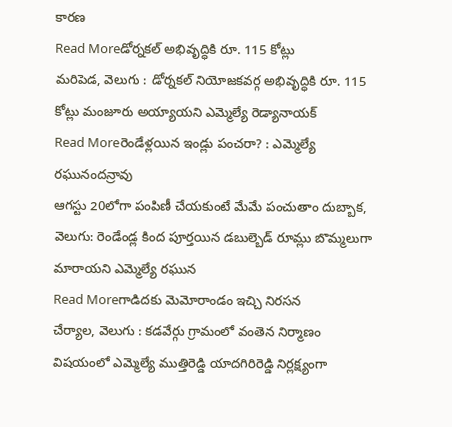కారణ
Read Moreడోర్నకల్ అభివృద్ధికి రూ. 115 కోట్లు
మరిపెడ, వెలుగు : డోర్నకల్ నియోజకవర్గ అభివృద్ధికి రూ. 115 కోట్లు మంజూరు అయ్యాయని ఎమ్మెల్యే రెడ్యానాయక్
Read Moreరెండేళ్లయిన ఇండ్లు పంచరా? : ఎమ్మెల్యే రఘునందన్రావు
ఆగస్టు 20లోగా పంపిణీ చేయకుంటే మేమే పంచుతాం దుబ్బాక, వెలుగు: రెండేండ్ల కింద పూర్తయిన డబుల్బెడ్ రూమ్లు బొమ్మలుగా మారాయని ఎమ్మెల్యే రఘున
Read Moreగాడిదకు మెమోరాండం ఇచ్చి నిరసన
చేర్యాల, వెలుగు : కడవేర్గు గ్రామంలో వంతెన నిర్మాణం విషయంలో ఎమ్మెల్యే ముత్తిరెడ్డి యాదగిరిరెడ్డి నిర్లక్ష్యంగా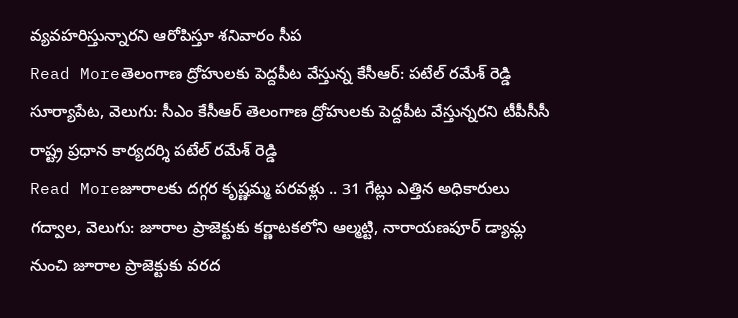వ్యవహరిస్తున్నారని ఆరోపిస్తూ శనివారం సీప
Read Moreతెలంగాణ ద్రోహులకు పెద్దపీట వేస్తున్న కేసీఆర్: పటేల్ రమేశ్ రెడ్డి
సూర్యాపేట, వెలుగు: సీఎం కేసీఆర్ తెలంగాణ ద్రోహులకు పెద్దపీట వేస్తున్నరని టీపీసీసీ రాష్ట్ర ప్రధాన కార్యదర్శి పటేల్ రమేశ్ రెడ్డి
Read Moreజూరాలకు దగ్గర కృష్ణమ్మ పరవళ్లు .. 31 గేట్లు ఎత్తిన అధికారులు
గద్వాల, వెలుగు: జూరాల ప్రాజెక్టుకు కర్ణాటకలోని ఆల్మట్టి, నారాయణపూర్ డ్యామ్ల నుంచి జూరాల ప్రాజెక్టుకు వరద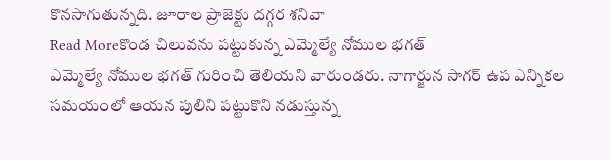కొనసాగుతున్నది. జూరాల ప్రాజెక్టు దగ్గర శనివా
Read Moreకొండ చిలువను పట్టుకున్న ఎమ్మెల్యే నోముల భగత్
ఎమ్మెల్యే నోముల భగత్ గురించి తెలియని వారుండరు. నాగార్జున సాగర్ ఉప ఎన్నికల సమయంలో ఆయన పులిని పట్టుకొని నడుస్తున్న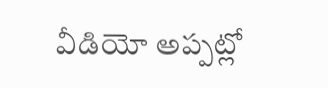వీడియో అప్పట్లో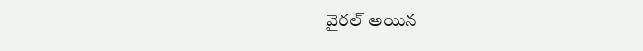వైరల్ అయిన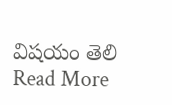విషయం తెలి
Read More